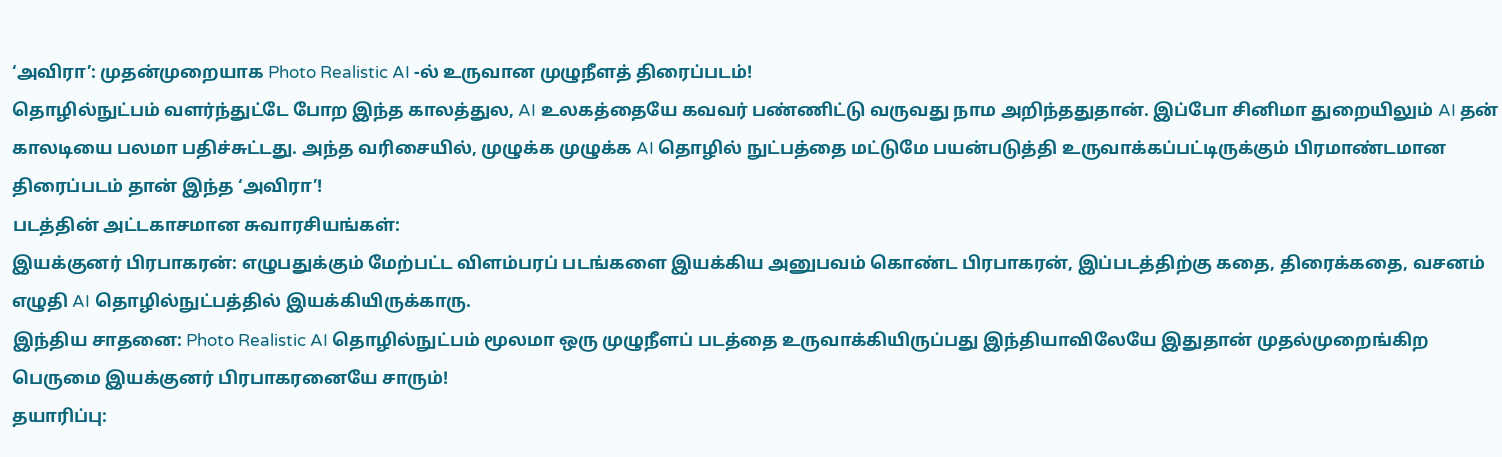‘அவிரா’: முதன்முறையாக Photo Realistic AI -ல் உருவான முழுநீளத் திரைப்படம்!
தொழில்நுட்பம் வளர்ந்துட்டே போற இந்த காலத்துல, AI உலகத்தையே கவவர் பண்ணிட்டு வருவது நாம அறிந்ததுதான். இப்போ சினிமா துறையிலும் AI தன் காலடியை பலமா பதிச்சுட்டது. அந்த வரிசையில், முழுக்க முழுக்க AI தொழில் நுட்பத்தை மட்டுமே பயன்படுத்தி உருவாக்கப்பட்டிருக்கும் பிரமாண்டமான திரைப்படம் தான் இந்த ‘அவிரா’!
படத்தின் அட்டகாசமான சுவாரசியங்கள்:
இயக்குனர் பிரபாகரன்: எழுபதுக்கும் மேற்பட்ட விளம்பரப் படங்களை இயக்கிய அனுபவம் கொண்ட பிரபாகரன், இப்படத்திற்கு கதை, திரைக்கதை, வசனம் எழுதி AI தொழில்நுட்பத்தில் இயக்கியிருக்காரு.
இந்திய சாதனை: Photo Realistic AI தொழில்நுட்பம் மூலமா ஒரு முழுநீளப் படத்தை உருவாக்கியிருப்பது இந்தியாவிலேயே இதுதான் முதல்முறைங்கிற பெருமை இயக்குனர் பிரபாகரனையே சாரும்!
தயாரிப்பு: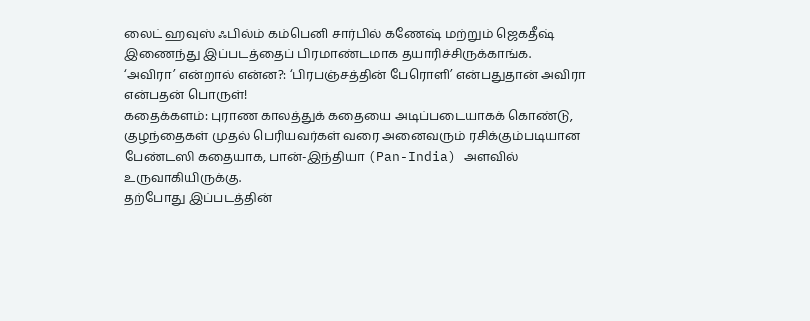லைட் ஹவுஸ் ஃபில்ம் கம்பெனி சார்பில் கணேஷ் மற்றும் ஜெகதீஷ் இணைந்து இப்படத்தைப் பிரமாண்டமாக தயாரிச்சிருக்காங்க.
‘அவிரா’ என்றால் என்ன?: ‘பிரபஞ்சத்தின் பேரொளி’ என்பதுதான் அவிரா என்பதன் பொருள்!
கதைக்களம்: புராண காலத்துக் கதையை அடிப்படையாகக் கொண்டு, குழந்தைகள் முதல் பெரியவர்கள் வரை அனைவரும் ரசிக்கும்படியான பேண்டஸி கதையாக, பான்-இந்தியா (Pan-India) அளவில் உருவாகியிருக்கு.
தற்போது இப்படத்தின்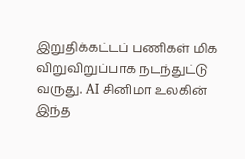இறுதிக்கட்டப் பணிகள் மிக விறுவிறுப்பாக நடந்துட்டு வருது. AI சினிமா உலகின் இந்த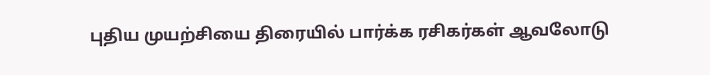புதிய முயற்சியை திரையில் பார்க்க ரசிகர்கள் ஆவலோடு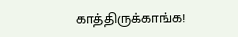காத்திருக்காங்க!